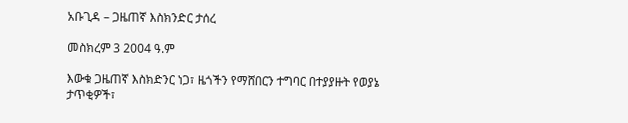አቡጊዳ – ጋዜጠኛ እስክንድር ታሰረ

መስክረም 3 2004 ዓ.ም

እውቁ ጋዜጠኛ እስክድንር ነጋ፣ ዜጎችን የማሸበርን ተግባር በተያያዙት የወያኔ ታጥቂዎች፣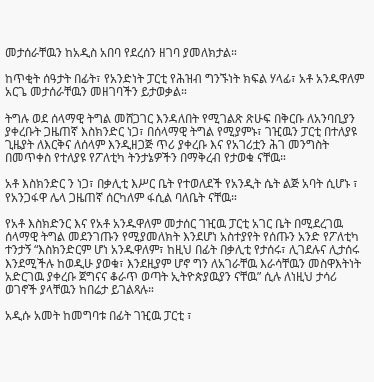መታሰራቸዉን ከአዲስ አበባ የደረሰን ዘገባ ያመለክታል።

ከጥቂት ሰዓታት በፊት፣ የአንድነት ፓርቲ የሕዝብ ግንኙነት ክፍል ሃላፊ፣ አቶ አንዱዋለም አርጌ መታሰራቸዉን መዘገባችን ይታወቃል።

ትግሉ ወደ ሰላማዊ ትግል መሸጋገር እንዳለበት የሚገልጽ ጽሁፍ በቅርቡ ለአንባቢያን ያቀረቡት ጋዜጠኛ እስክንድር ነጋ፣ በሰላማዊ ትግል የሚያምኑ፣ ገዢዉን ፓርቲ በተለያዩ ጊዜያት ለእርቅና ለሰላም እንዲዘጋጅ ጥሪ ያቀረቡ እና የአገሪቷን ሕገ መንግስት በመጥቀስ የተለያዩ የፖለቲካ ትንታኔዎችን በማቅረብ የታወቁ ናቸዉ።

አቶ እስክንድር ን ነጋ፣ በቃሊቲ እሥር ቤት የተወለደች የአንዲት ሴት ልጅ አባት ሲሆኑ ፣ የአንጋፋዋ ሌላ ጋዜጠኛ ሰርካለም ፋሲል ባለቤት ናቸዉ።

የአቶ እስክድንር እና የአቶ አንዱዋለም መታሰር ገዢዉ ፓርቲ አገር ቤት በሚደረገዉ ሰላማዊ ትግል መደንገጡን የሚያመለክት እንደሆነ አስተያየት የሰጡን አንድ የፖለቲካ ተንታኝ “እስክንድርም ሆነ አንዱዋለም፣ ከዚህ በፊት በቃሊቲ የታሰሩ፣ ሊገደሉና ሊታሰሩ እንደሚችሉ ከወዲሁ ያወቁ፣ እንደዚያም ሆኖ ግን ለአገራቸዉ እራሳቸዉን መስዋእትነት አድርገዉ ያቀረቡ ጀግናና ቆራጥ ወጣት ኢትዮጵያዉያን ናቸዉ” ሲሉ ለነዚህ ታሳሪ ወገኖች ያላቸዉን ከበሬታ ይገልጻሉ።

አዲሱ አመት ከመግባቱ በፊት ገዢዉ ፓርቲ ፣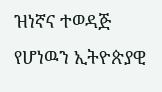ዝነኛና ተወዳጅ የሆነዉን ኢትዮጵያዊ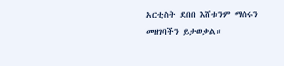አርቲስት ደበበ እሸቱንም ማሰሩን መዘገባችን ይታወቃል።